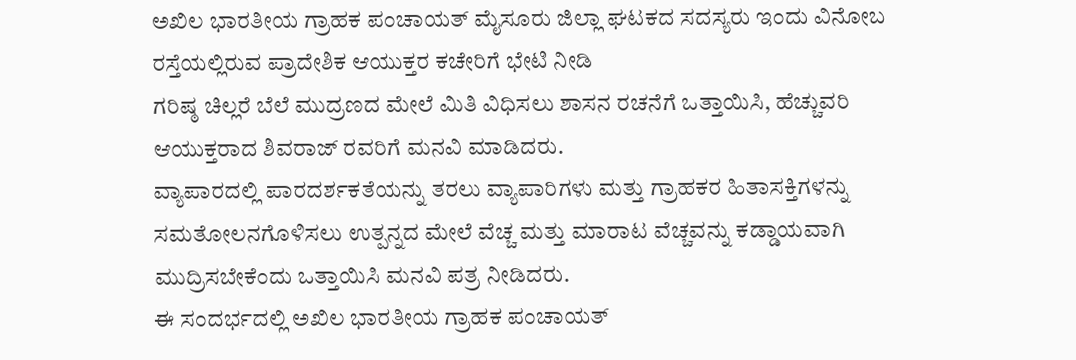ಅಖಿಲ ಭಾರತೀಯ ಗ್ರಾಹಕ ಪಂಚಾಯತ್ ಮೈಸೂರು ಜಿಲ್ಲಾ ಘಟಕದ ಸದಸ್ಯರು ಇಂದು ವಿನೋಬ ರಸ್ತೆಯಲ್ಲಿರುವ ಪ್ರಾದೇಶಿಕ ಆಯುಕ್ತರ ಕಚೇರಿಗೆ ಭೇಟಿ ನೀಡಿ
ಗರಿಷ್ಠ ಚಿಲ್ಲರೆ ಬೆಲೆ ಮುದ್ರಣದ ಮೇಲೆ ಮಿತಿ ವಿಧಿಸಲು ಶಾಸನ ರಚನೆಗೆ ಒತ್ತಾಯಿಸಿ, ಹೆಚ್ಚುವರಿ ಆಯುಕ್ತರಾದ ಶಿವರಾಜ್ ರವರಿಗೆ ಮನವಿ ಮಾಡಿದರು.
ವ್ಯಾಪಾರದಲ್ಲಿ ಪಾರದರ್ಶಕತೆಯನ್ನು ತರಲು ವ್ಯಾಪಾರಿಗಳು ಮತ್ತು ಗ್ರಾಹಕರ ಹಿತಾಸಕ್ತಿಗಳನ್ನು ಸಮತೋಲನಗೊಳಿಸಲು ಉತ್ಪನ್ನದ ಮೇಲೆ ವೆಚ್ಚ ಮತ್ತು ಮಾರಾಟ ವೆಚ್ಚವನ್ನು ಕಡ್ಡಾಯವಾಗಿ ಮುದ್ರಿಸಬೇಕೆಂದು ಒತ್ತಾಯಿಸಿ ಮನವಿ ಪತ್ರ ನೀಡಿದರು.
ಈ ಸಂದರ್ಭದಲ್ಲಿ ಅಖಿಲ ಭಾರತೀಯ ಗ್ರಾಹಕ ಪಂಚಾಯತ್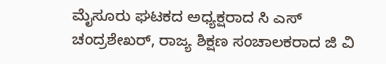ಮೈಸೂರು ಘಟಕದ ಅಧ್ಯಕ್ಷರಾದ ಸಿ ಎಸ್ ಚಂದ್ರಶೇಖರ್, ರಾಜ್ಯ ಶಿಕ್ಷಣ ಸಂಚಾಲಕರಾದ ಜಿ ವಿ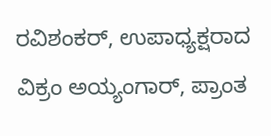ರವಿಶಂಕರ್, ಉಪಾಧ್ಯಕ್ಷರಾದ ವಿಕ್ರಂ ಅಯ್ಯಂಗಾರ್, ಪ್ರಾಂತ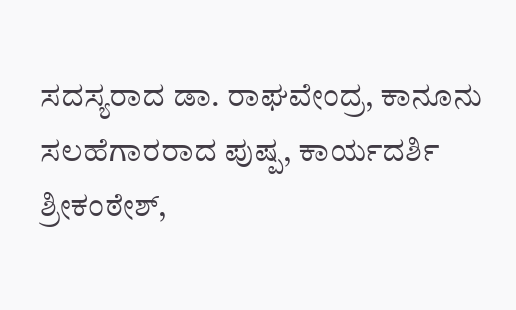ಸದಸ್ಯರಾದ ಡಾ. ರಾಘವೇಂದ್ರ, ಕಾನೂನು ಸಲಹೆಗಾರರಾದ ಪುಷ್ಪ, ಕಾರ್ಯದರ್ಶಿ ಶ್ರೀಕಂಠೇಶ್,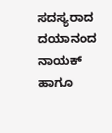ಸದಸ್ಯರಾದ ದಯಾನಂದ ನಾಯಕ್ ಹಾಗೂ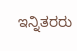ಇನ್ನಿತರರು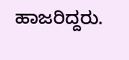ಹಾಜರಿದ್ದರು.